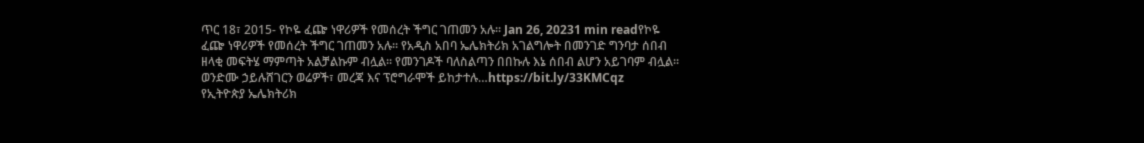ጥር 18፣ 2015- የኮዬ ፈጬ ነዋሪዎች የመሰረት ችግር ገጠመን አሉ፡፡ Jan 26, 20231 min readየኮዬ ፈጬ ነዋሪዎች የመሰረት ችግር ገጠመን አሉ፡፡ የአዲስ አበባ ኤሌክትሪክ አገልግሎት በመንገድ ግንባታ ሰበብ ዘላቂ መፍትሄ ማምጣት አልቻልኩም ብሏል፡፡ የመንገዶች ባለስልጣን በበኩሉ እኔ ሰበብ ልሆን አይገባም ብሏል፡፡ ወንድሙ ኃይሉሸገርን ወሬዎች፣ መረጃ እና ፕሮግራሞች ይከታተሉ…https://bit.ly/33KMCqz
የኢትዮጵያ ኤሌክትሪክ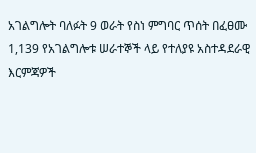አገልግሎት ባለፉት 9 ወራት የስነ ምግባር ጥሰት በፈፀሙ 1,139 የአገልግሎቱ ሠራተኞች ላይ የተለያዩ አስተዳደራዊ እርምጃዎች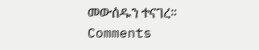መውሰዱን ተናገረ፡፡
Comments